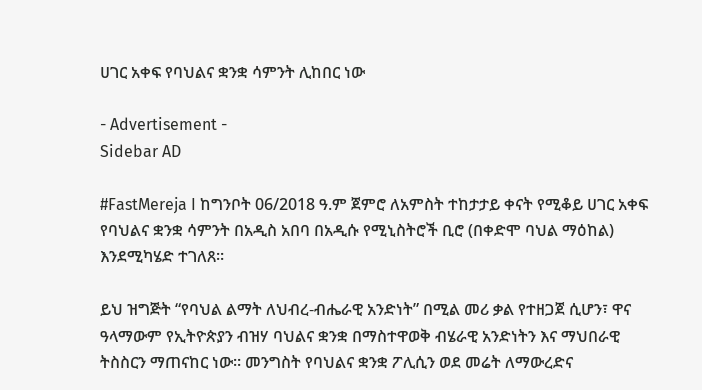ሀገር አቀፍ የባህልና ቋንቋ ሳምንት ሊከበር ነው

- Advertisement -
Sidebar AD

#FastMereja I ከግንቦት 06/2018 ዓ.ም ጀምሮ ለአምስት ተከታታይ ቀናት የሚቆይ ሀገር አቀፍ የባህልና ቋንቋ ሳምንት በአዲስ አበባ በአዲሱ የሚኒስትሮች ቢሮ (በቀድሞ ባህል ማዕከል) እንደሚካሄድ ተገለጸ።

ይህ ዝግጅት “የባህል ልማት ለህብረ-ብሔራዊ አንድነት” በሚል መሪ ቃል የተዘጋጀ ሲሆን፣ ዋና ዓላማውም የኢትዮጵያን ብዝሃ ባህልና ቋንቋ በማስተዋወቅ ብሄራዊ አንድነትን እና ማህበራዊ ትስስርን ማጠናከር ነው። መንግስት የባህልና ቋንቋ ፖሊሲን ወደ መሬት ለማውረድና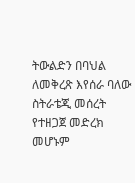ትውልድን በባህል ለመቅረጽ እየሰራ ባለው ስትራቴጂ መሰረት የተዘጋጀ መድረክ መሆኑም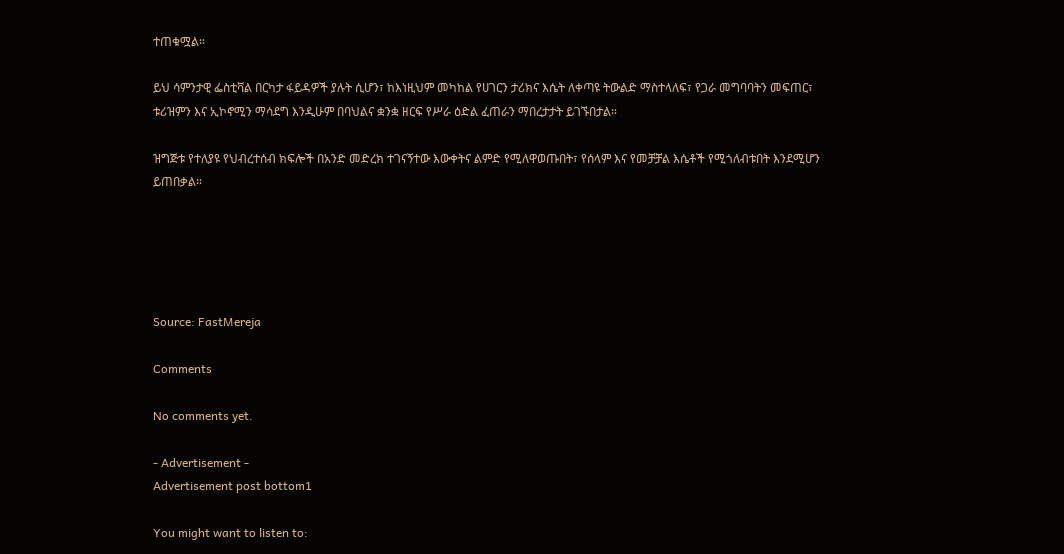ተጠቁሟል።

ይህ ሳምንታዊ ፌስቲቫል በርካታ ፋይዳዎች ያሉት ሲሆን፣ ከእነዚህም መካከል የሀገርን ታሪክና እሴት ለቀጣዩ ትውልድ ማስተላለፍ፣ የጋራ መግባባትን መፍጠር፣ ቱሪዝምን እና ኢኮኖሚን ማሳደግ እንዲሁም በባህልና ቋንቋ ዘርፍ የሥራ ዕድል ፈጠራን ማበረታታት ይገኙበታል።

ዝግጅቱ የተለያዩ የህብረተሰብ ክፍሎች በአንድ መድረክ ተገናኝተው እውቀትና ልምድ የሚለዋወጡበት፣ የሰላም እና የመቻቻል እሴቶች የሚጎለብቱበት እንደሚሆን ይጠበቃል።





Source: FastMereja

Comments

No comments yet.

- Advertisement -
Advertisement post bottom1

You might want to listen to: